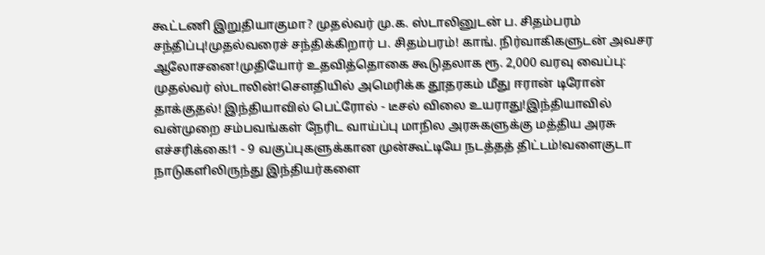கூட்டணி இறுதியாகுமா? முதல்வர் மு.க. ஸ்டாலினுடன் ப. சிதம்பரம் சந்திப்பு!முதல்வரைச் சந்திக்கிறார் ப. சிதம்பரம்! காங். நிர்வாகிகளுடன் அவசர ஆலோசனை!முதியோர் உதவித்தொகை கூடுதலாக ரூ. 2,000 வரவு வைப்பு: முதல்வர் ஸ்டாலின்!சௌதியில் அமெரிக்க தூதரகம் மீது ஈரான் டிரோன் தாக்குதல்! இந்தியாவில் பெட்ரோல் - டீசல் விலை உயராது!இந்தியாவில் வன்முறை சம்பவங்கள் நேரிட வாய்ப்பு மாநில அரசுகளுக்கு மத்திய அரசு எச்சரிக்கை!1 - 9 வகுப்புகளுக்கான முன்கூட்டியே நடத்தத் திட்டம்!வளைகுடா நாடுகளிலிருந்து இந்தியர்களை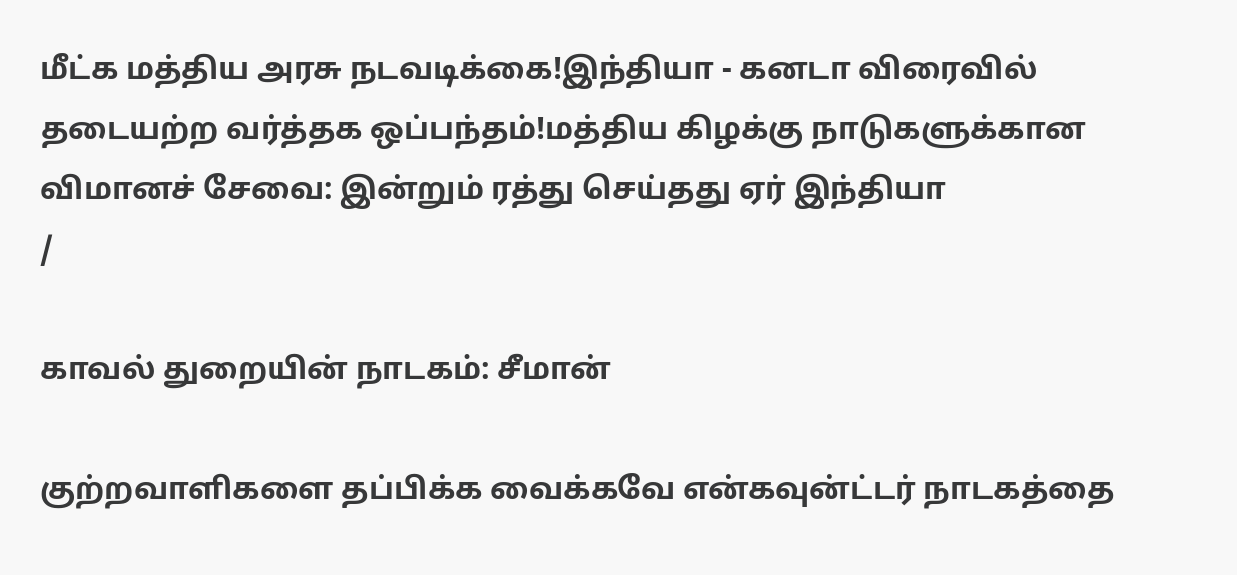மீட்க மத்திய அரசு நடவடிக்கை!இந்தியா - கனடா விரைவில் தடையற்ற வர்த்தக ஒப்பந்தம்!மத்திய கிழக்கு நாடுகளுக்கான விமானச் சேவை: இன்றும் ரத்து செய்தது ஏர் இந்தியா
/

காவல் துறையின் நாடகம்: சீமான்

குற்றவாளிகளை தப்பிக்க வைக்கவே என்கவுன்ட்டர் நாடகத்தை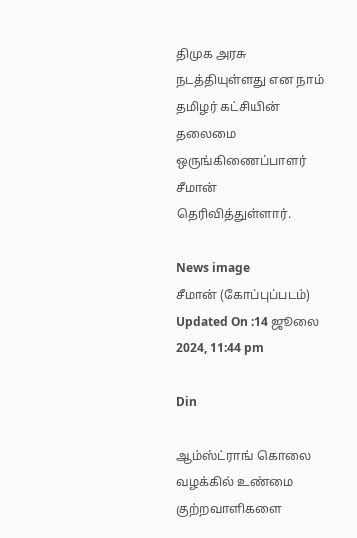திமுக அரசு நடத்தியுள்ளது என நாம் தமிழர் கட்சியின் தலைமை ஒருங்கிணைப்பாளர் சீமான் தெரிவித்துள்ளார்.

News image
சீமான் (கோப்புப்படம்)
Updated On :14 ஜூலை 2024, 11:44 pm

Din

ஆம்ஸ்ட்ராங் கொலை வழக்கில் உண்மை குற்றவாளிகளை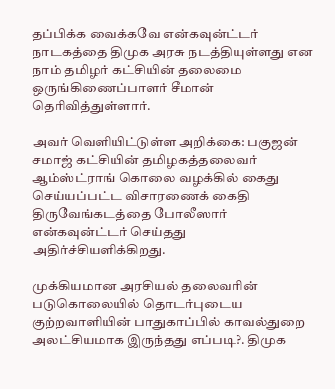தப்பிக்க வைக்கவே என்கவுன்ட்டர் நாடகத்தை திமுக அரசு நடத்தியுள்ளது என நாம் தமிழர் கட்சியின் தலைமை ஒருங்கிணைப்பாளர் சீமான் தெரிவித்துள்ளார்.

அவர் வெளியிட்டுள்ள அறிக்கை: பகுஜன் சமாஜ் கட்சியின் தமிழகத்தலைவர் ஆம்ஸ்ட்ராங் கொலை வழக்கில் கைது செய்யப்பட்ட விசாரணைக் கைதி திருவேங்கடத்தை போலீஸார் என்கவுன்ட்டர் செய்தது அதிர்ச்சியளிக்கிறது.

முக்கியமான அரசியல் தலைவரின் படுகொலையில் தொடர்புடைய குற்றவாளியின் பாதுகாப்பில் காவல்துறை அலட்சியமாக இருந்தது எப்படி?. திமுக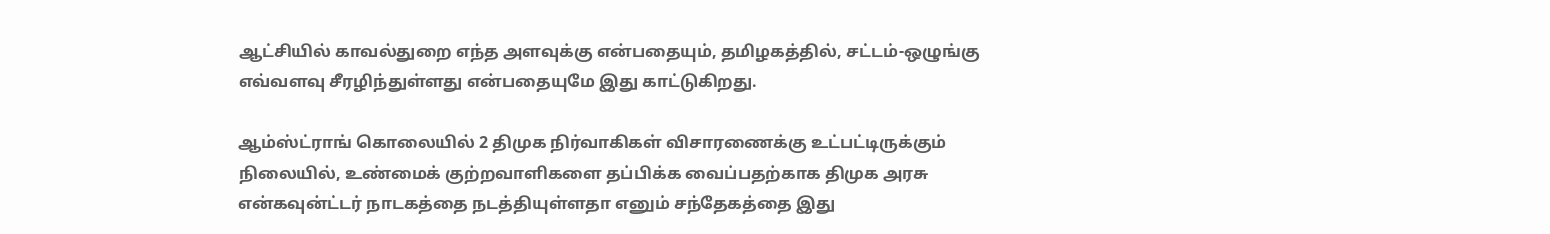ஆட்சியில் காவல்துறை எந்த அளவுக்கு என்பதையும், தமிழகத்தில், சட்டம்-ஒழுங்கு எவ்வளவு சீரழிந்துள்ளது என்பதையுமே இது காட்டுகிறது.

ஆம்ஸ்ட்ராங் கொலையில் 2 திமுக நிர்வாகிகள் விசாரணைக்கு உட்பட்டிருக்கும் நிலையில், உண்மைக் குற்றவாளிகளை தப்பிக்க வைப்பதற்காக திமுக அரசு என்கவுன்ட்டர் நாடகத்தை நடத்தியுள்ளதா எனும் சந்தேகத்தை இது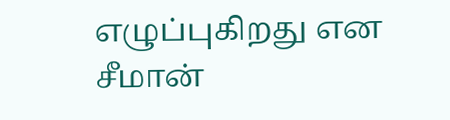எழுப்புகிறது என சீமான்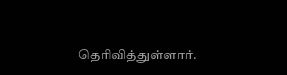தெரிவித்துள்ளார்.